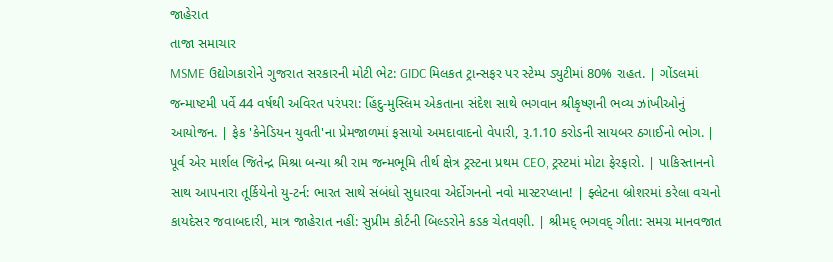જાહેરાત
તાજા સમાચાર
MSME ઉદ્યોગકારોને ગુજરાત સરકારની મોટી ભેટ: GIDC મિલકત ટ્રાન્સફર પર સ્ટેમ્પ ડ્યુટીમાં 80% રાહત. | ગોંડલમાં જન્માષ્ટમી પર્વે 44 વર્ષથી અવિરત પરંપરા: હિંદુ-મુસ્લિમ એકતાના સંદેશ સાથે ભગવાન શ્રીકૃષ્ણની ભવ્ય ઝાંખીઓનું આયોજન. | ફેક 'કેનેડિયન યુવતી'ના પ્રેમજાળમાં ફસાયો અમદાવાદનો વેપારી, રૂ.1.10 કરોડની સાયબર ઠગાઈનો ભોગ. | પૂર્વ એર માર્શલ જિતેન્દ્ર મિશ્રા બન્યા શ્રી રામ જન્મભૂમિ તીર્થ ક્ષેત્ર ટ્રસ્ટના પ્રથમ CEO, ટ્રસ્ટમાં મોટા ફેરફારો. | પાકિસ્તાનનો સાથ આપનારા તૂર્કિયેનો યુ-ટર્ન: ભારત સાથે સંબંધો સુધારવા એર્દોગનનો નવો માસ્ટરપ્લાન! | ફ્લેટના બ્રોશરમાં કરેલા વચનો કાયદેસર જવાબદારી, માત્ર જાહેરાત નહીં: સુપ્રીમ કોર્ટની બિલ્ડરોને કડક ચેતવણી. | શ્રીમદ્ ભગવદ્ ગીતા: સમગ્ર માનવજાત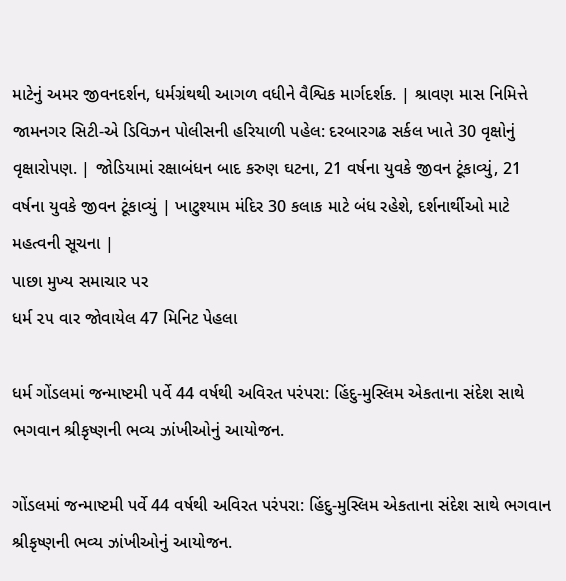માટેનું અમર જીવનદર્શન, ધર્મગ્રંથથી આગળ વધીને વૈશ્વિક માર્ગદર્શક. | શ્રાવણ માસ નિમિત્તે જામનગર સિટી-એ ડિવિઝન પોલીસની હરિયાળી પહેલ: દરબારગઢ સર્કલ ખાતે 30 વૃક્ષોનું વૃક્ષારોપણ. | જોડિયામાં રક્ષાબંધન બાદ કરુણ ઘટના, 21 વર્ષના યુવકે જીવન ટૂંકાવ્યું, 21 વર્ષના યુવકે જીવન ટૂંકાવ્યું | ખાટુશ્યામ મંદિર 30 કલાક માટે બંધ રહેશે, દર્શનાર્થીઓ માટે મહત્વની સૂચના |
પાછા મુખ્ય સમાચાર પર
ધર્મ ૨૫ વાર જોવાયેલ 47 મિનિટ પેહલા

ધર્મ ગોંડલમાં જન્માષ્ટમી પર્વે 44 વર્ષથી અવિરત પરંપરા: હિંદુ-મુસ્લિમ એકતાના સંદેશ સાથે ભગવાન શ્રીકૃષ્ણની ભવ્ય ઝાંખીઓનું આયોજન.

ગોંડલમાં જન્માષ્ટમી પર્વે 44 વર્ષથી અવિરત પરંપરા: હિંદુ-મુસ્લિમ એકતાના સંદેશ સાથે ભગવાન શ્રીકૃષ્ણની ભવ્ય ઝાંખીઓનું આયોજન.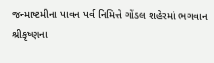જન્માષ્ટમીના પાવન પર્વ નિમિત્તે ગોંડલ શહેરમાં ભગવાન શ્રીકૃષ્ણના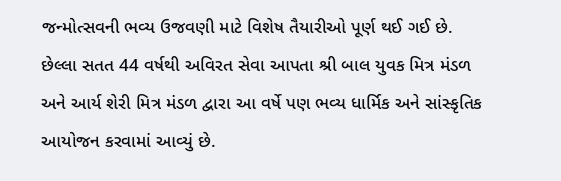જન્મોત્સવની ભવ્ય ઉજવણી માટે વિશેષ તૈયારીઓ પૂર્ણ થઈ ગઈ છે. છેલ્લા સતત 44 વર્ષથી અવિરત સેવા આપતા શ્રી બાલ યુવક મિત્ર મંડળ અને આર્ય શેરી મિત્ર મંડળ દ્વારા આ વર્ષે પણ ભવ્ય ધાર્મિક અને સાંસ્કૃતિક આયોજન કરવામાં આવ્યું છે.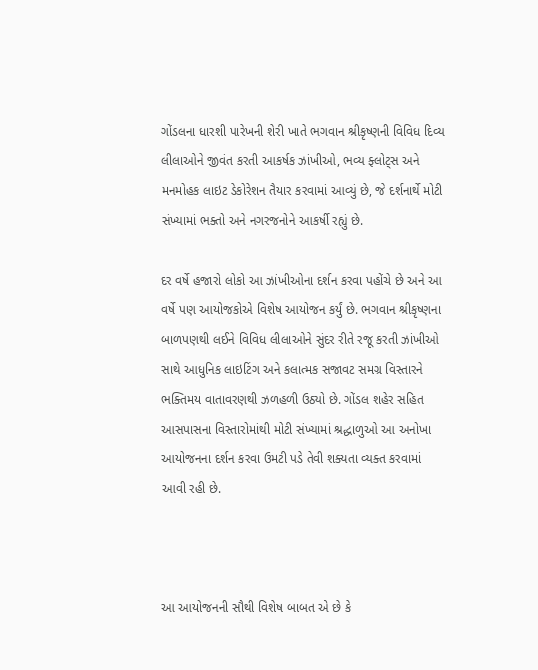ગોંડલના ધારશી પારેખની શેરી ખાતે ભગવાન શ્રીકૃષ્ણની વિવિધ દિવ્ય લીલાઓને જીવંત કરતી આકર્ષક ઝાંખીઓ, ભવ્ય ફ્લોટ્સ અને મનમોહક લાઇટ ડેકોરેશન તૈયાર કરવામાં આવ્યું છે, જે દર્શનાર્થે મોટી સંખ્યામાં ભક્તો અને નગરજનોને આકર્ષી રહ્યું છે.

દર વર્ષે હજારો લોકો આ ઝાંખીઓના દર્શન કરવા પહોંચે છે અને આ વર્ષે પણ આયોજકોએ વિશેષ આયોજન કર્યું છે. ભગવાન શ્રીકૃષ્ણના બાળપણથી લઈને વિવિધ લીલાઓને સુંદર રીતે રજૂ કરતી ઝાંખીઓ સાથે આધુનિક લાઇટિંગ અને કલાત્મક સજાવટ સમગ્ર વિસ્તારને ભક્તિમય વાતાવરણથી ઝળહળી ઉઠ્યો છે. ગોંડલ શહેર સહિત આસપાસના વિસ્તારોમાંથી મોટી સંખ્યામાં શ્રદ્ધાળુઓ આ અનોખા આયોજનના દર્શન કરવા ઉમટી પડે તેવી શક્યતા વ્યક્ત કરવામાં આવી રહી છે.



આ આયોજનની સૌથી વિશેષ બાબત એ છે કે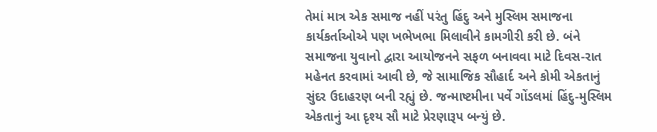તેમાં માત્ર એક સમાજ નહીં પરંતુ હિંદુ અને મુસ્લિમ સમાજના કાર્યકર્તાઓએ પણ ખભેખભા મિલાવીને કામગીરી કરી છે. બંને સમાજના યુવાનો દ્વારા આયોજનને સફળ બનાવવા માટે દિવસ-રાત મહેનત કરવામાં આવી છે, જે સામાજિક સૌહાર્દ અને કોમી એકતાનું સુંદર ઉદાહરણ બની રહ્યું છે. જન્માષ્ટમીના પર્વે ગોંડલમાં હિંદુ-મુસ્લિમ એકતાનું આ દૃશ્ય સૌ માટે પ્રેરણારૂપ બન્યું છે.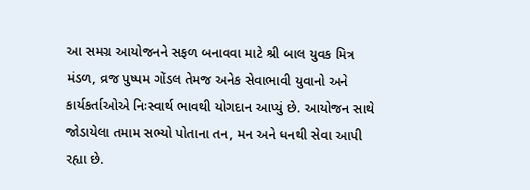આ સમગ્ર આયોજનને સફળ બનાવવા માટે શ્રી બાલ યુવક મિત્ર મંડળ, વ્રજ પુષ્પમ ગોંડલ તેમજ અનેક સેવાભાવી યુવાનો અને કાર્યકર્તાઓએ નિઃસ્વાર્થ ભાવથી યોગદાન આપ્યું છે. આયોજન સાથે જોડાયેલા તમામ સભ્યો પોતાના તન, મન અને ધનથી સેવા આપી રહ્યા છે.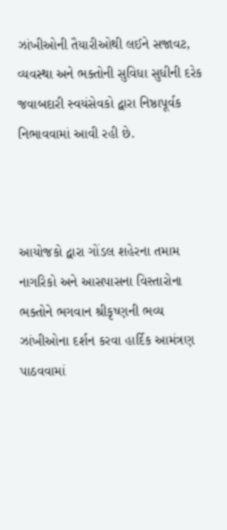ઝાંખીઓની તૈયારીઓથી લઈને સજાવટ, વ્યવસ્થા અને ભક્તોની સુવિધા સુધીની દરેક જવાબદારી સ્વયંસેવકો દ્વારા નિષ્ઠાપૂર્વક નિભાવવામાં આવી રહી છે.



આયોજકો દ્વારા ગોંડલ શહેરના તમામ નાગરિકો અને આસપાસના વિસ્તારોના ભક્તોને ભગવાન શ્રીકૃષ્ણની ભવ્ય ઝાંખીઓના દર્શન કરવા હાર્દિક આમંત્રણ પાઠવવામાં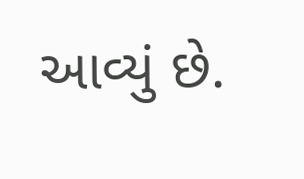આવ્યું છે.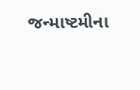જન્માષ્ટમીના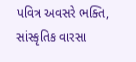પવિત્ર અવસરે ભક્તિ, સાંસ્કૃતિક વારસા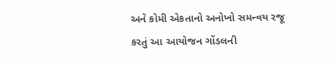અને કોમી એકતાનો અનોખો સમન્વય રજૂ કરતું આ આયોજન ગોંડલની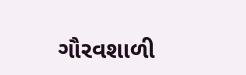ગૌરવશાળી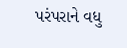પરંપરાને વધુ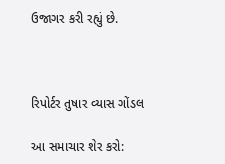ઉજાગર કરી રહ્યું છે.



રિપોર્ટર તુષાર વ્યાસ ગોંડલ

આ સમાચાર શેર કરો: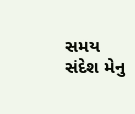સમય સંદેશ મેનુ